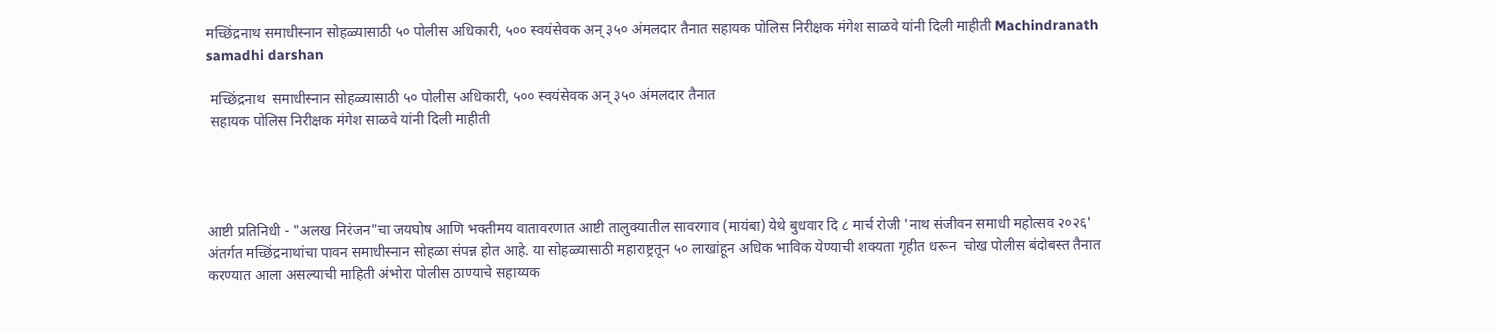मच्छिंद्रनाथ समाधीस्नान सोहळ्यासाठी ५० पोलीस अधिकारी, ५०० स्वयंसेवक अन् ३५० अंमलदार तैनात सहायक पोलिस निरीक्षक मंगेश साळवे यांनी दिली माहीती Machindranath samadhi darshan

 मच्छिंद्रनाथ  समाधीस्नान सोहळ्यासाठी ५० पोलीस अधिकारी, ५०० स्वयंसेवक अन् ३५० अंमलदार तैनात
 सहायक पोलिस निरीक्षक मंगेश साळवे यांनी दिली माहीती




आष्टी प्रतिनिधी - "अलख निरंजन"चा जयघोष आणि भक्तीमय वातावरणात आष्टी तालुक्यातील सावरगाव (मायंबा) येथे बुधवार दि ८ मार्च रोजी 'नाथ संजीवन समाधी महोत्सव २०२६' अंतर्गत मच्छिंद्रनाथांचा पावन समाधीस्नान सोहळा संपन्न होत आहे. या सोहळ्यासाठी महाराष्ट्रतून ५० लाखांहून अधिक भाविक येण्याची शक्यता गृहीत धरून  चोख पोलीस बंदोबस्त तैनात करण्यात आला असल्याची माहिती अंभोरा पोलीस ठाण्याचे सहाय्यक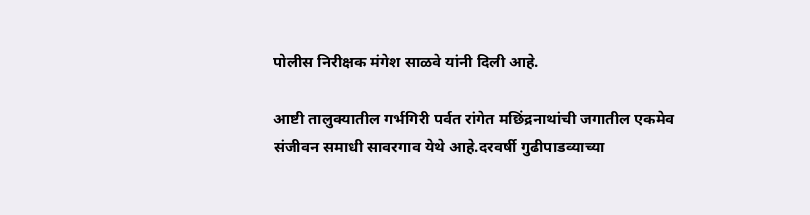पोलीस निरीक्षक मंगेश साळवे यांनी दिली आहे.

आष्टी तालुक्यातील गर्भगिरी पर्वत रांगेत मछिंद्रनाथांची जगातील एकमेव संजीवन समाधी सावरगाव येथे आहे.दरवर्षी गुढीपाडव्याच्या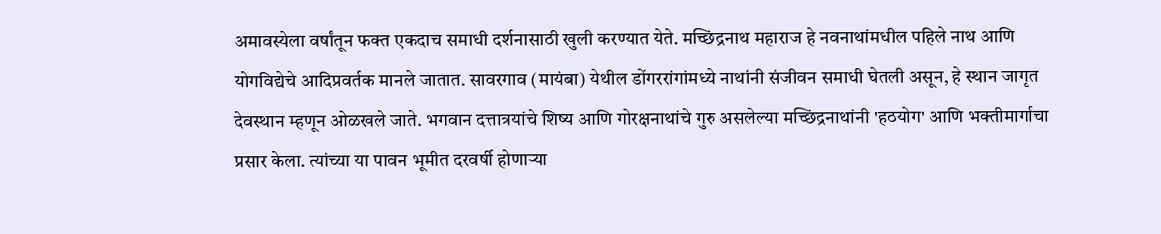अमावस्येला वर्षांतून फक्त एकदाच समाधी दर्शनासाठी खुली करण्यात येते. मच्छिंद्रनाथ महाराज हे नवनाथांमधील पहिले नाथ आणि योगविद्येचे आदिप्रवर्तक मानले जातात. सावरगाव (मायंबा) येथील डोंगररांगांमध्ये नाथांनी संजीवन समाधी घेतली असून, हे स्थान जागृत देवस्थान म्हणून ओळखले जाते. भगवान दत्तात्रयांचे शिष्य आणि गोरक्षनाथांचे गुरु असलेल्या मच्छिंद्रनाथांनी 'हठयोग' आणि भक्तीमार्गाचा प्रसार केला. त्यांच्या या पावन भूमीत दरवर्षी होणाऱ्या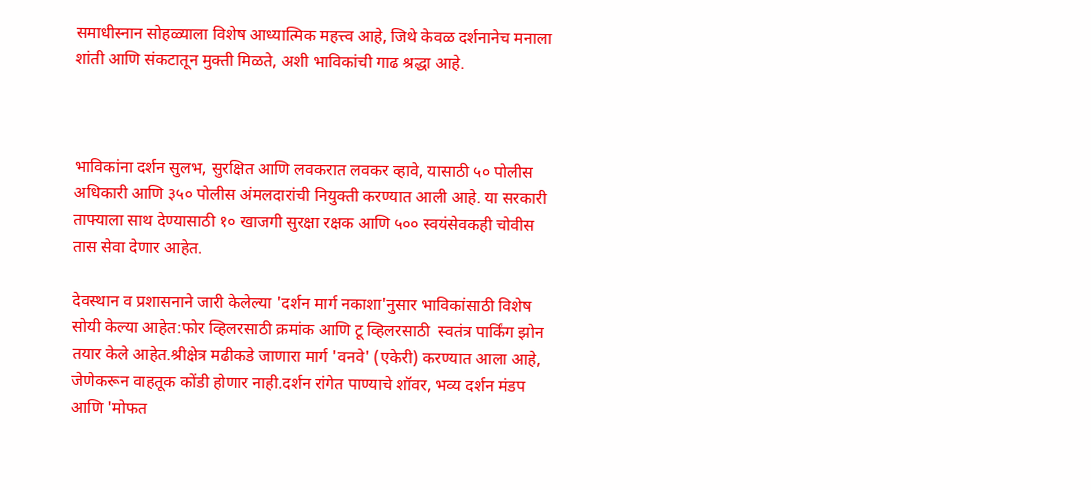समाधीस्नान सोहळ्याला विशेष आध्यात्मिक महत्त्व आहे, जिथे केवळ दर्शनानेच मनाला शांती आणि संकटातून मुक्ती मिळते, अशी भाविकांची गाढ श्रद्धा आहे.



भाविकांना दर्शन सुलभ, सुरक्षित आणि लवकरात लवकर व्हावे, यासाठी ५० पोलीस अधिकारी आणि ३५० पोलीस अंमलदारांची नियुक्ती करण्यात आली आहे. या सरकारी ताफ्याला साथ देण्यासाठी १० खाजगी सुरक्षा रक्षक आणि ५०० स्वयंसेवकही चोवीस तास सेवा देणार आहेत.

देवस्थान व प्रशासनाने जारी केलेल्या 'दर्शन मार्ग नकाशा'नुसार भाविकांसाठी विशेष सोयी केल्या आहेत:फोर व्हिलरसाठी क्रमांक आणि टू व्हिलरसाठी  स्वतंत्र पार्किंग झोन तयार केले आहेत.श्रीक्षेत्र मढीकडे जाणारा मार्ग 'वनवे' (एकेरी) करण्यात आला आहे, जेणेकरून वाहतूक कोंडी होणार नाही.दर्शन रांगेत पाण्याचे शॉवर, भव्य दर्शन मंडप आणि 'मोफत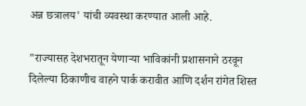अन्न छत्रालय' यांची व्यवस्था करण्यात आली आहे.

"राज्यासह देशभरातून येणाऱ्या भाविकांनी प्रशासनाने ठरवून दिलेल्या ठिकाणीच वाहने पार्क करावीत आणि दर्शन रांगेत शिस्त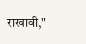राखावी,"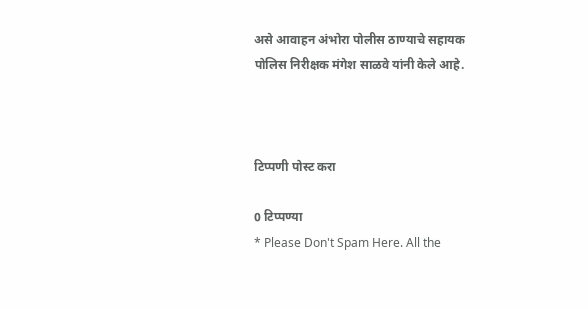असे आवाहन अंभोरा पोलीस ठाण्याचे सहायक पोलिस निरीक्षक मंगेश साळवे यांनी केले आहे.



टिप्पणी पोस्ट करा

0 टिप्पण्या
* Please Don't Spam Here. All the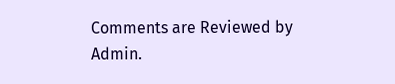Comments are Reviewed by Admin.